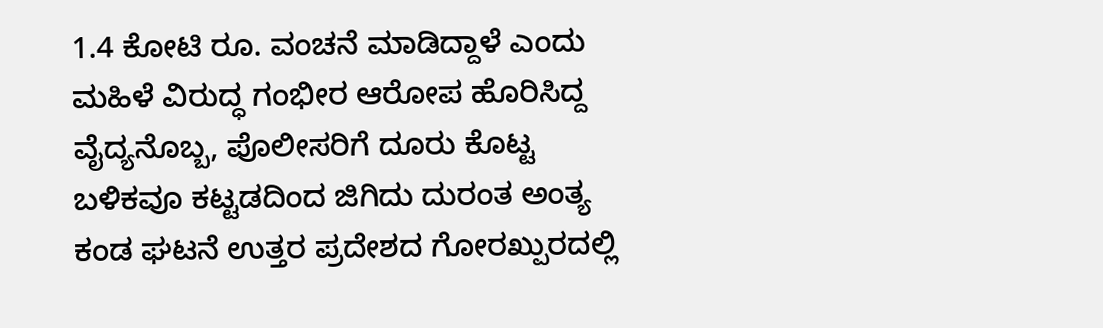1.4 ಕೋಟಿ ರೂ. ವಂಚನೆ ಮಾಡಿದ್ದಾಳೆ ಎಂದು ಮಹಿಳೆ ವಿರುದ್ಧ ಗಂಭೀರ ಆರೋಪ ಹೊರಿಸಿದ್ದ ವೈದ್ಯನೊಬ್ಬ, ಪೊಲೀಸರಿಗೆ ದೂರು ಕೊಟ್ಟ ಬಳಿಕವೂ ಕಟ್ಟಡದಿಂದ ಜಿಗಿದು ದುರಂತ ಅಂತ್ಯ ಕಂಡ ಘಟನೆ ಉತ್ತರ ಪ್ರದೇಶದ ಗೋರಖ್ಪುರದಲ್ಲಿ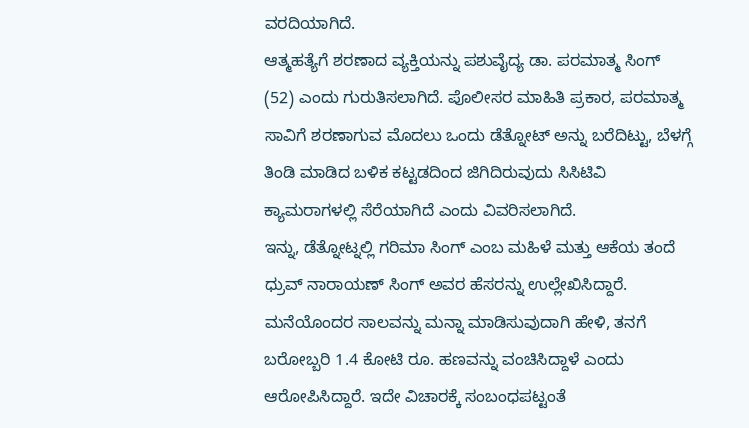ವರದಿಯಾಗಿದೆ.
ಆತ್ಮಹತ್ಯೆಗೆ ಶರಣಾದ ವ್ಯಕ್ತಿಯನ್ನು ಪಶುವೈದ್ಯ ಡಾ. ಪರಮಾತ್ಮ ಸಿಂಗ್ (52) ಎಂದು ಗುರುತಿಸಲಾಗಿದೆ. ಪೊಲೀಸರ ಮಾಹಿತಿ ಪ್ರಕಾರ, ಪರಮಾತ್ಮ ಸಾವಿಗೆ ಶರಣಾಗುವ ಮೊದಲು ಒಂದು ಡೆತ್ನೋಟ್ ಅನ್ನು ಬರೆದಿಟ್ಟು, ಬೆಳಗ್ಗೆ ತಿಂಡಿ ಮಾಡಿದ ಬಳಿಕ ಕಟ್ಟಡದಿಂದ ಜಿಗಿದಿರುವುದು ಸಿಸಿಟಿವಿ ಕ್ಯಾಮರಾಗಳಲ್ಲಿ ಸೆರೆಯಾಗಿದೆ ಎಂದು ವಿವರಿಸಲಾಗಿದೆ.
ಇನ್ನು, ಡೆತ್ನೋಟ್ನಲ್ಲಿ ಗರಿಮಾ ಸಿಂಗ್ ಎಂಬ ಮಹಿಳೆ ಮತ್ತು ಆಕೆಯ ತಂದೆ ಧ್ರುವ್ ನಾರಾಯಣ್ ಸಿಂಗ್ ಅವರ ಹೆಸರನ್ನು ಉಲ್ಲೇಖಿಸಿದ್ದಾರೆ. ಮನೆಯೊಂದರ ಸಾಲವನ್ನು ಮನ್ನಾ ಮಾಡಿಸುವುದಾಗಿ ಹೇಳಿ, ತನಗೆ ಬರೋಬ್ಬರಿ 1.4 ಕೋಟಿ ರೂ. ಹಣವನ್ನು ವಂಚಿಸಿದ್ದಾಳೆ ಎಂದು ಆರೋಪಿಸಿದ್ದಾರೆ. ಇದೇ ವಿಚಾರಕ್ಕೆ ಸಂಬಂಧಪಟ್ಟಂತೆ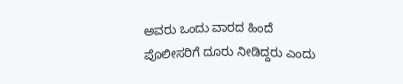ಅವರು ಒಂದು ವಾರದ ಹಿಂದೆ ಪೊಲೀಸರಿಗೆ ದೂರು ನೀಡಿದ್ದರು ಎಂದು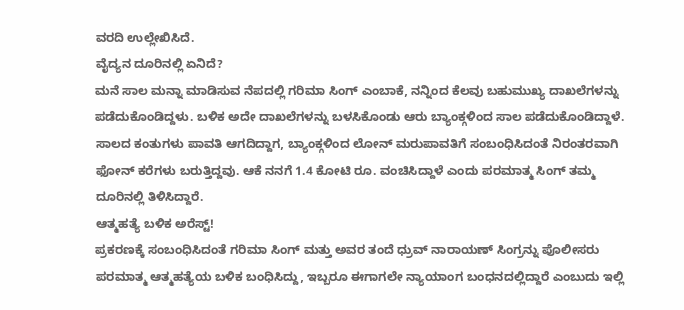ವರದಿ ಉಲ್ಲೇಖಿಸಿದೆ.
ವೈದ್ಯನ ದೂರಿನಲ್ಲಿ ಏನಿದೆ?
ಮನೆ ಸಾಲ ಮನ್ನಾ ಮಾಡಿಸುವ ನೆಪದಲ್ಲಿ ಗರಿಮಾ ಸಿಂಗ್ ಎಂಬಾಕೆ, ನನ್ನಿಂದ ಕೆಲವು ಬಹುಮುಖ್ಯ ದಾಖಲೆಗಳನ್ನು ಪಡೆದುಕೊಂಡಿದ್ದಳು. ಬಳಿಕ ಅದೇ ದಾಖಲೆಗಳನ್ನು ಬಳಸಿಕೊಂಡು ಆರು ಬ್ಯಾಂಕ್ಗಳಿಂದ ಸಾಲ ಪಡೆದುಕೊಂಡಿದ್ದಾಳೆ. ಸಾಲದ ಕಂತುಗಳು ಪಾವತಿ ಆಗದಿದ್ದಾಗ, ಬ್ಯಾಂಕ್ಗಳಿಂದ ಲೋನ್ ಮರುಪಾವತಿಗೆ ಸಂಬಂಧಿಸಿದಂತೆ ನಿರಂತರವಾಗಿ ಫೋನ್ ಕರೆಗಳು ಬರುತ್ತಿದ್ದವು. ಆಕೆ ನನಗೆ 1.4 ಕೋಟಿ ರೂ. ವಂಚಿಸಿದ್ದಾಳೆ ಎಂದು ಪರಮಾತ್ಮ ಸಿಂಗ್ ತಮ್ಮ ದೂರಿನಲ್ಲಿ ತಿಳಿಸಿದ್ದಾರೆ.
ಆತ್ಮಹತ್ಯೆ ಬಳಿಕ ಅರೆಸ್ಟ್!
ಪ್ರಕರಣಕ್ಕೆ ಸಂಬಂಧಿಸಿದಂತೆ ಗರಿಮಾ ಸಿಂಗ್ ಮತ್ತು ಅವರ ತಂದೆ ಧ್ರುವ್ ನಾರಾಯಣ್ ಸಿಂಗ್ರನ್ನು ಪೊಲೀಸರು ಪರಮಾತ್ಮ ಆತ್ಮಹತ್ಯೆಯ ಬಳಿಕ ಬಂಧಿಸಿದ್ದು, ಇಬ್ಬರೂ ಈಗಾಗಲೇ ನ್ಯಾಯಾಂಗ ಬಂಧನದಲ್ಲಿದ್ದಾರೆ ಎಂಬುದು ಇಲ್ಲಿ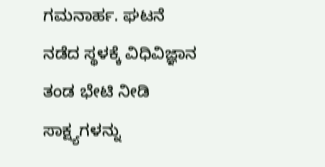ಗಮನಾರ್ಹ. ಘಟನೆ ನಡೆದ ಸ್ಥಳಕ್ಕೆ ವಿಧಿವಿಜ್ಞಾನ ತಂಡ ಭೇಟಿ ನೀಡಿ ಸಾಕ್ಷ್ಯಗಳನ್ನು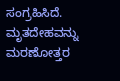ಸಂಗ್ರಹಿಸಿದೆ. ಮೃತದೇಹವನ್ನು ಮರಣೋತ್ತರ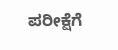ಪರೀಕ್ಷೆಗೆ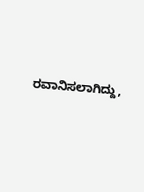ರವಾನಿಸಲಾಗಿದ್ದು,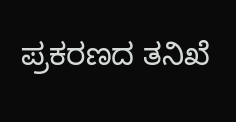ಪ್ರಕರಣದ ತನಿಖೆ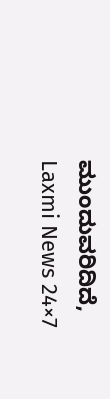ಮುಂದುವರಿದಿದೆ,
Laxmi News 24×7